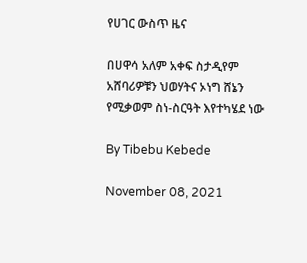የሀገር ውስጥ ዜና

በሀዋሳ አለም አቀፍ ስታዲየም አሸባሪዎቹን ህወሃትና ኦነግ ሸኔን የሚቃወም ስነ-ስርዓት እየተካሄደ ነው

By Tibebu Kebede

November 08, 2021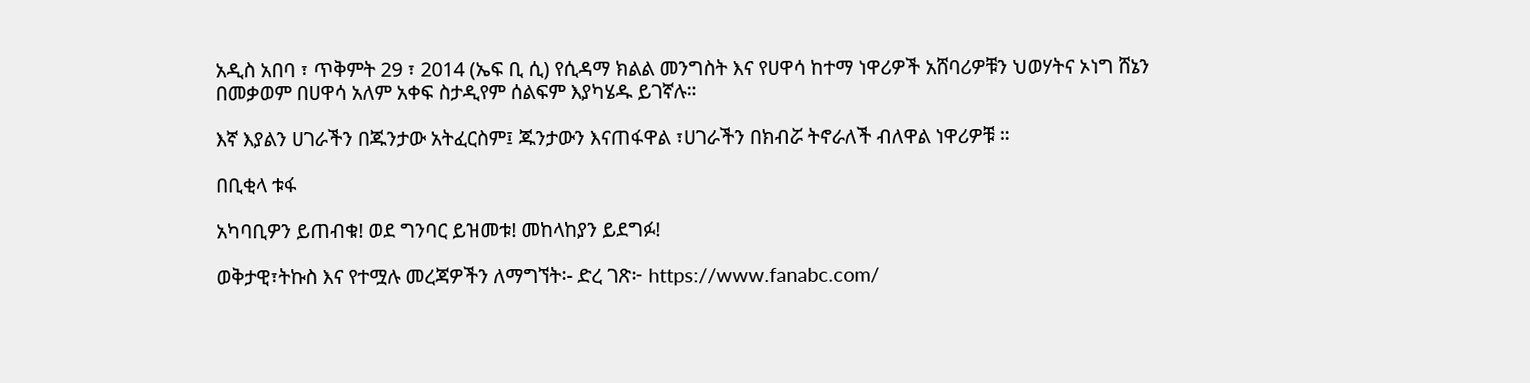አዲስ አበባ ፣ ጥቅምት 29 ፣ 2014 (ኤፍ ቢ ሲ) የሲዳማ ክልል መንግስት እና የሀዋሳ ከተማ ነዋሪዎች አሸባሪዎቹን ህወሃትና ኦነግ ሸኔን በመቃወም በሀዋሳ አለም አቀፍ ስታዲየም ሰልፍም እያካሄዱ ይገኛሉ።

እኛ እያልን ሀገራችን በጁንታው አትፈርስም፤ ጁንታውን እናጠፋዋል ፣ሀገራችን በክብሯ ትኖራለች ብለዋል ነዋሪዎቹ ።

በቢቂላ ቱፋ

አካባቢዎን ይጠብቁ! ወደ ግንባር ይዝመቱ! መከላከያን ይደግፉ!

ወቅታዊ፣ትኩስ እና የተሟሉ መረጃዎችን ለማግኘት፡- ድረ ገጽ፦ https://www.fanabc.com/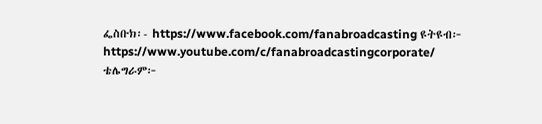ፌስቡክ፡- https://www.facebook.com/fanabroadcasting ዩትዩብ፦ https://www.youtube.com/c/fanabroadcastingcorporate/ ቴሌግራም፦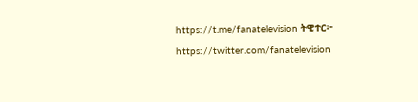https://t.me/fanatelevision ትዊተር፦ https://twitter.com/fanatelevision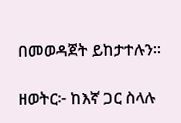በመወዳጀት ይከታተሉን፡፡

ዘወትር፦ ከእኛ ጋር ስላሉ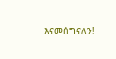እናመሰግናለን!